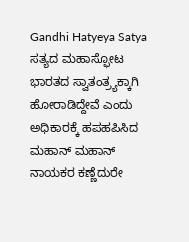Gandhi Hatyeya Satya
ಸತ್ಯದ ಮಹಾಸ್ಫೋಟ ಭಾರತದ ಸ್ವಾತಂತ್ರ್ಯಕ್ಕಾಗಿ ಹೋರಾಡಿದ್ದೇವೆ ಎಂದು ಅಧಿಕಾರಕ್ಕೆ ಹಪಹಪಿಸಿದ ಮಹಾನ್ ಮಹಾನ್ ನಾಯಕರ ಕಣ್ಣೆದುರೇ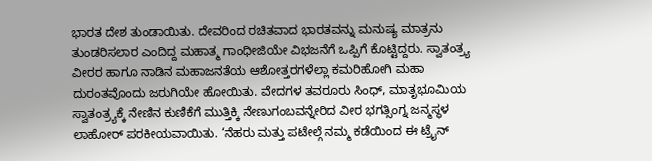ಭಾರತ ದೇಶ ತುಂಡಾಯಿತು. ದೇವರಿಂದ ರಚಿತವಾದ ಭಾರತವನ್ನು ಮನುಷ್ಯ ಮಾತ್ರನು ತುಂಡರಿಸಲಾರ ಎಂದಿದ್ದ ಮಹಾತ್ಮ ಗಾಂಧೀಜಿಯೇ ವಿಭಜನೆಗೆ ಒಪ್ಪಿಗೆ ಕೊಟ್ಟಿದ್ದರು. ಸ್ವಾತಂತ್ರ್ಯ ವೀರರ ಹಾಗೂ ನಾಡಿನ ಮಹಾಜನತೆಯ ಆಶೋತ್ತರಗಳೆಲ್ಲಾ ಕಮರಿಹೋಗಿ ಮಹಾ ದುರಂತವೊಂದು ಜರುಗಿಯೇ ಹೋಯಿತು. ವೇದಗಳ ತವರೂರು ಸಿಂಧ್, ಮಾತೃಭೂಮಿಯ ಸ್ವಾತಂತ್ರ್ಯಕ್ಕೆ ನೇಣಿನ ಕುಣಿಕೆಗೆ ಮುತ್ತಿಕ್ಕಿ ನೇಣುಗಂಬವನ್ನೇರಿದ ವೀರ ಭಗತ್ಸಿಂಗ್ನ ಜನ್ಮಸ್ಥಳ ಲಾಹೋರ್ ಪರಕೀಯವಾಯಿತು. ‘ನೆಹರು ಮತ್ತು ಪಟೇಲ್ಗೆ ನಮ್ಮ ಕಡೆಯಿಂದ ಈ ಟ್ರೈನ್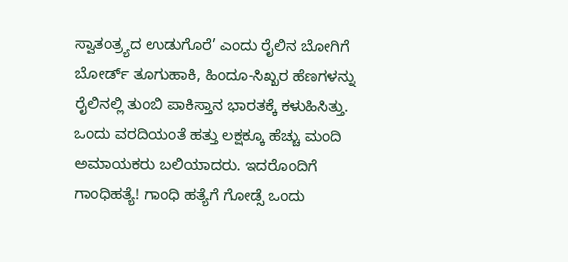ಸ್ವಾತಂತ್ರ್ಯದ ಉಡುಗೊರೆ’ ಎಂದು ರೈಲಿನ ಬೋಗಿಗೆ ಬೋರ್ಡ್ ತೂಗುಹಾಕಿ, ಹಿಂದೂ-ಸಿಖ್ಖರ ಹೆಣಗಳನ್ನು ರೈಲಿನಲ್ಲಿ ತುಂಬಿ ಪಾಕಿಸ್ತಾನ ಭಾರತಕ್ಕೆ ಕಳುಹಿಸಿತ್ತು. ಒಂದು ವರದಿಯಂತೆ ಹತ್ತು ಲಕ್ಷಕ್ಕೂ ಹೆಚ್ಚು ಮಂದಿ ಅಮಾಯಕರು ಬಲಿಯಾದರು. ಇದರೊಂದಿಗೆ ಗಾಂಧಿಹತ್ಯೆ! ಗಾಂಧಿ ಹತ್ಯೆಗೆ ಗೋಡ್ಸೆ ಒಂದು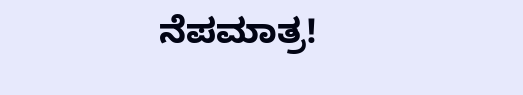ನೆಪಮಾತ್ರ!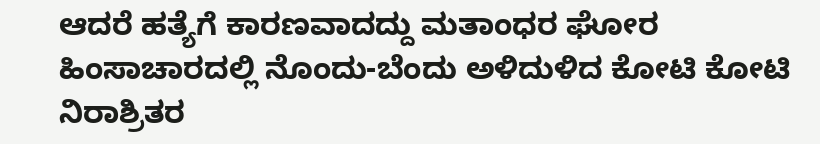ಆದರೆ ಹತ್ಯೆಗೆ ಕಾರಣವಾದದ್ದು ಮತಾಂಧರ ಘೋರ ಹಿಂಸಾಚಾರದಲ್ಲಿ ನೊಂದು-ಬೆಂದು ಅಳಿದುಳಿದ ಕೋಟಿ ಕೋಟಿ ನಿರಾಶ್ರಿತರ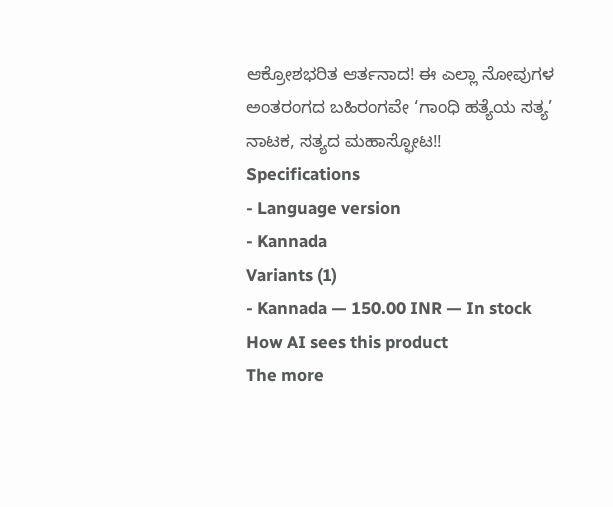ಆಕ್ರೋಶಭರಿತ ಆರ್ತನಾದ! ಈ ಎಲ್ಲಾ ನೋವುಗಳ ಅಂತರಂಗದ ಬಹಿರಂಗವೇ ‘ಗಾಂಧಿ ಹತ್ಯೆಯ ಸತ್ಯ’ ನಾಟಕ, ಸತ್ಯದ ಮಹಾಸ್ಫೋಟ!!
Specifications
- Language version
- Kannada
Variants (1)
- Kannada — 150.00 INR — In stock
How AI sees this product
The more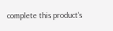complete this product's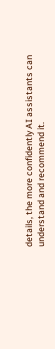details, the more confidently AI assistants can understand and recommend it.